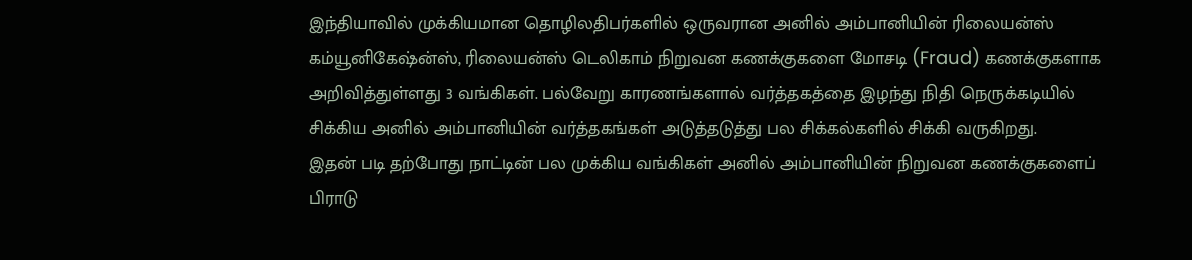இந்தியாவில் முக்கியமான தொழிலதிபர்களில் ஒருவரான அனில் அம்பானியின் ரிலையன்ஸ் கம்யூனிகேஷ்ன்ஸ், ரிலையன்ஸ் டெலிகாம் நிறுவன கணக்குகளை மோசடி (Fraud) கணக்குகளாக அறிவித்துள்ளது 3 வங்கிகள். பல்வேறு காரணங்களால் வர்த்தகத்தை இழந்து நிதி நெருக்கடியில் சிக்கிய அனில் அம்பானியின் வர்த்தகங்கள் அடுத்தடுத்து பல சிக்கல்களில் சிக்கி வருகிறது.
இதன் படி தற்போது நாட்டின் பல முக்கிய வங்கிகள் அனில் அம்பானியின் நிறுவன கணக்குகளைப் பிராடு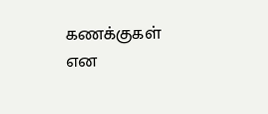கணக்குகள் என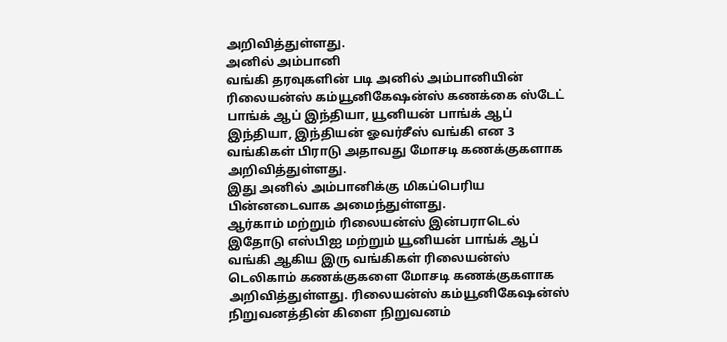அறிவித்துள்ளது.
அனில் அம்பானி
வங்கி தரவுகளின் படி அனில் அம்பானியின் ரிலையன்ஸ் கம்யூனிகேஷன்ஸ் கணக்கை ஸ்டேட் பாங்க் ஆப் இந்தியா, யூனியன் பாங்க் ஆப் இந்தியா, இந்தியன் ஓவர்சீஸ் வங்கி என 3 வங்கிகள் பிராடு அதாவது மோசடி கணக்குகளாக அறிவித்துள்ளது.
இது அனில் அம்பானிக்கு மிகப்பெரிய பின்னடைவாக அமைந்துள்ளது.
ஆர்காம் மற்றும் ரிலையன்ஸ் இன்பராடெல்
இதோடு எஸ்பிஐ மற்றும் யூனியன் பாங்க் ஆப் வங்கி ஆகிய இரு வங்கிகள் ரிலையன்ஸ் டெலிகாம் கணக்குகளை மோசடி கணக்குகளாக அறிவித்துள்ளது. ரிலையன்ஸ் கம்யூனிகேஷன்ஸ் நிறுவனத்தின் கிளை நிறுவனம்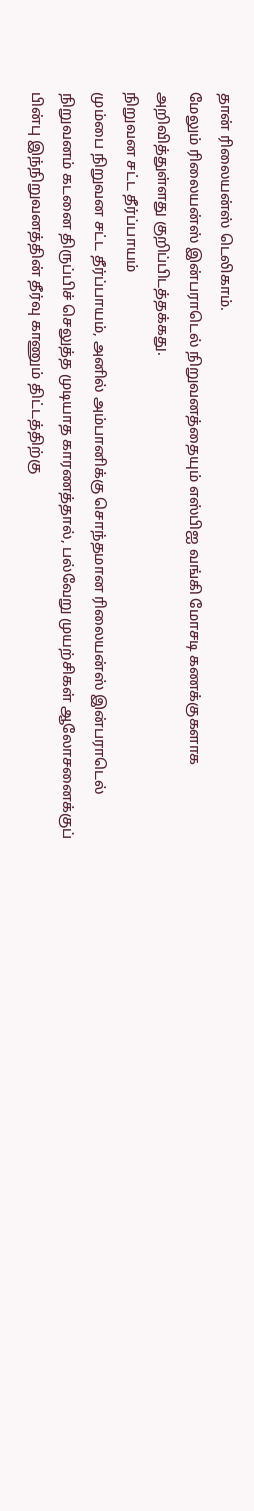தான் ரிலையன்ஸ் டெலிகாம்.
மேலும் ரிலையன்ஸ் இன்பராடெல் நிறுவனத்தையும் எஸ்பிஐ வங்கி மோசடி கணக்குகளாக அறிவித்துள்ளது குறிப்பிடத்தக்கது.
நிறுவன சட்ட தீர்ப்பாயம்
மும்பை நிறுவன சட்ட தீர்ப்பாயம், அனில் அம்பானிக்கு சொந்தமான ரிலையன்ஸ் இன்பராடெல் நிறுவனம் கடனை திருப்பிச் செலுத்த முடியாத காரணத்தால், பல்வேறு முயற்சிகள் ஆலோசனைக்குப் பின்பு இந்நிறுவனத்தின் தீர்வு காணும் திட்டத்திற்கு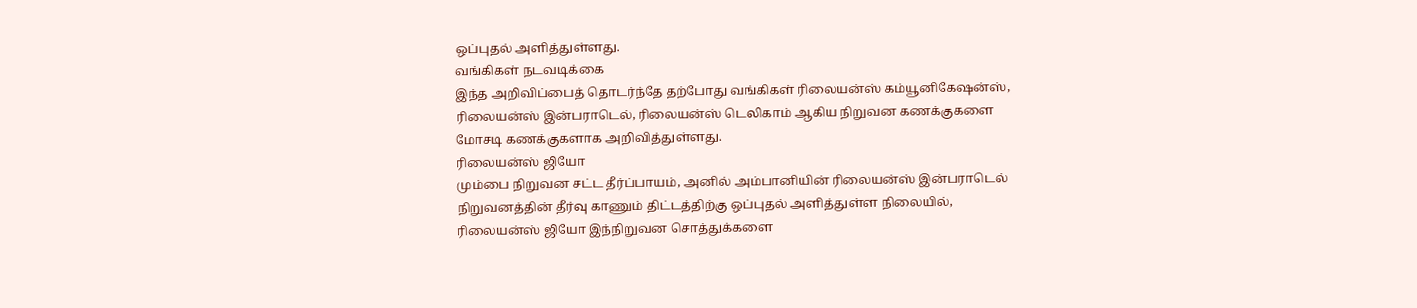ஒப்புதல் அளித்துள்ளது.
வங்கிகள் நடவடிக்கை
இந்த அறிவிப்பைத் தொடர்ந்தே தற்போது வங்கிகள் ரிலையன்ஸ் கம்யூனிகேஷன்ஸ், ரிலையன்ஸ் இன்பராடெல், ரிலையன்ஸ் டெலிகாம் ஆகிய நிறுவன கணக்குகளை மோசடி கணக்குகளாக அறிவித்துள்ளது.
ரிலையன்ஸ் ஜியோ
மும்பை நிறுவன சட்ட தீர்ப்பாயம், அனில் அம்பானியின் ரிலையன்ஸ் இன்பராடெல் நிறுவனத்தின் தீர்வு காணும் திட்டத்திற்கு ஒப்புதல் அளித்துள்ள நிலையில், ரிலையன்ஸ் ஜியோ இந்நிறுவன சொத்துக்களை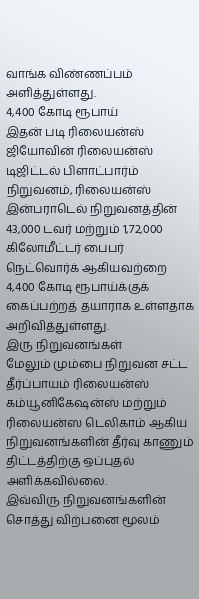வாங்க விண்ணப்பம் அளித்துள்ளது.
4,400 கோடி ரூபாய்
இதன் படி ரிலையன்ஸ் ஜியோவின் ரிலையன்ஸ் டிஜிட்டல் பிளாட்பார்ம் நிறுவனம், ரிலையன்ஸ் இன்பராடெல் நிறுவனத்தின் 43,000 டவர் மற்றும் 1,72,000 கிலோமீட்டர் பைபர் நெட்வொர்க் ஆகியவற்றை 4,400 கோடி ரூபாய்க்குக் கைப்பற்றத் தயாராக உள்ளதாக அறிவித்துள்ளது.
இரு நிறுவனங்கள்
மேலும் மும்பை நிறுவன சட்ட தீர்ப்பாயம் ரிலையன்ஸ் கம்யூனிகேஷன்ஸ் மற்றும் ரிலையன்ஸ டெலிகாம் ஆகிய நிறுவனங்களின் தீர்வு காணும் திட்டத்திற்கு ஒப்புதல் அளிக்கவில்லை.
இவ்விரு நிறுவனங்களின் சொத்து விற்பனை மூலம்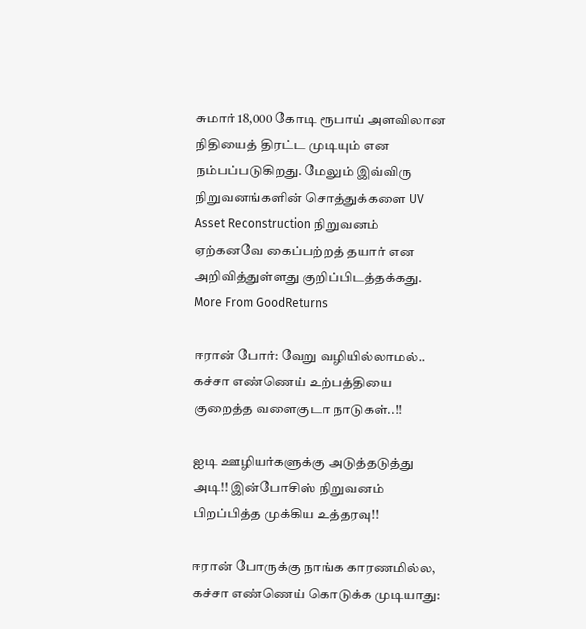சுமார் 18,000 கோடி ரூபாய் அளவிலான நிதியைத் திரட்ட முடியும் என நம்பப்படுகிறது. மேலும் இவ்விரு நிறுவனங்களின் சொத்துக்களை UV Asset Reconstruction நிறுவனம் ஏற்கனவே கைப்பற்றத் தயார் என அறிவித்துள்ளது குறிப்பிடத்தக்கது.
More From GoodReturns

ஈரான் போர்: வேறு வழியில்லாமல்.. கச்சா எண்ணெய் உற்பத்தியை குறைத்த வளைகுடா நாடுகள்..!!

ஐடி ஊழியர்களுக்கு அடுத்தடுத்து அடி!! இன்போசிஸ் நிறுவனம் பிறப்பித்த முக்கிய உத்தரவு!!

ஈரான் போருக்கு நாங்க காரணமில்ல, கச்சா எண்ணெய் கொடுக்க முடியாது: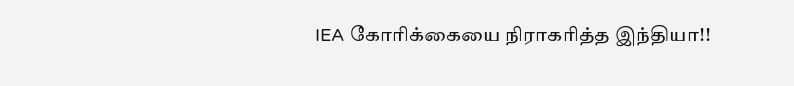IEA கோரிக்கையை நிராகரித்த இந்தியா!!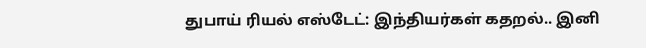துபாய் ரியல் எஸ்டேட்: இந்தியர்கள் கதறல்.. இனி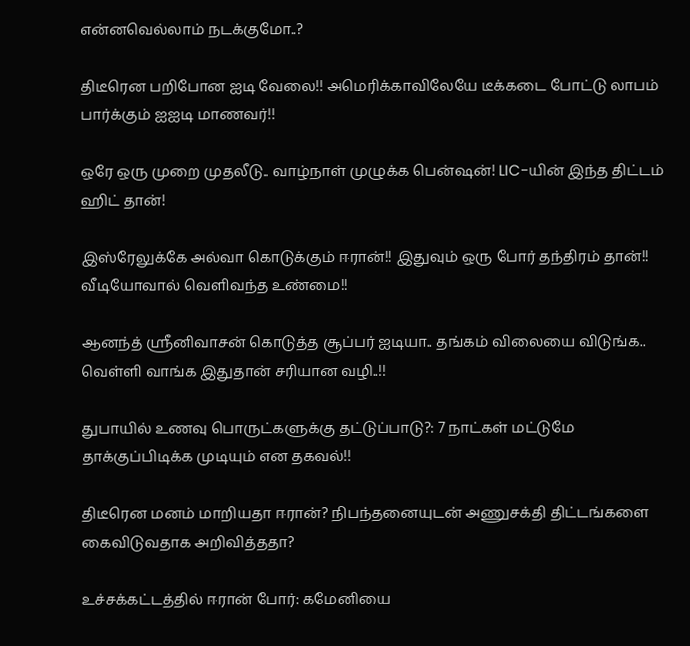என்னவெல்லாம் நடக்குமோ..?

திடீரென பறிபோன ஐடி வேலை!! அமெரிக்காவிலேயே டீக்கடை போட்டு லாபம் பார்க்கும் ஐஐடி மாணவர்!!

ஒரே ஒரு முறை முதலீடு.. வாழ்நாள் முழுக்க பென்ஷன்! LIC-யின் இந்த திட்டம் ஹிட் தான்!

இஸ்ரேலுக்கே அல்வா கொடுக்கும் ஈரான்!! இதுவும் ஒரு போர் தந்திரம் தான்!! வீடியோவால் வெளிவந்த உண்மை!!

ஆனந்த் ஸ்ரீனிவாசன் கொடுத்த சூப்பர் ஐடியா.. தங்கம் விலையை விடுங்க.. வெள்ளி வாங்க இதுதான் சரியான வழி..!!

துபாயில் உணவு பொருட்களுக்கு தட்டுப்பாடு?: 7 நாட்கள் மட்டுமே தாக்குப்பிடிக்க முடியும் என தகவல்!!

திடீரென மனம் மாறியதா ஈரான்? நிபந்தனையுடன் அணுசக்தி திட்டங்களை கைவிடுவதாக அறிவித்ததா?

உச்சக்கட்டத்தில் ஈரான் போர்: கமேனியை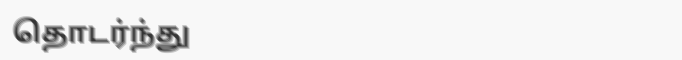தொடர்ந்து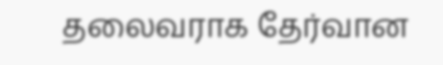தலைவராக தேர்வான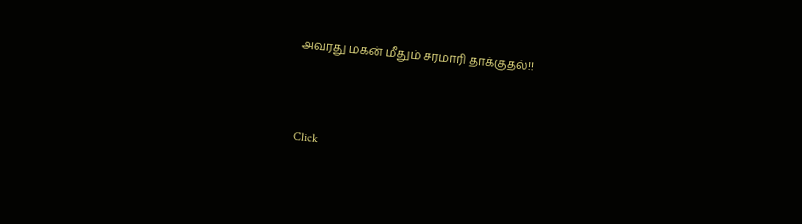அவரது மகன் மீதும் சரமாரி தாக்குதல்!!



Click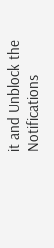it and Unblock the Notifications